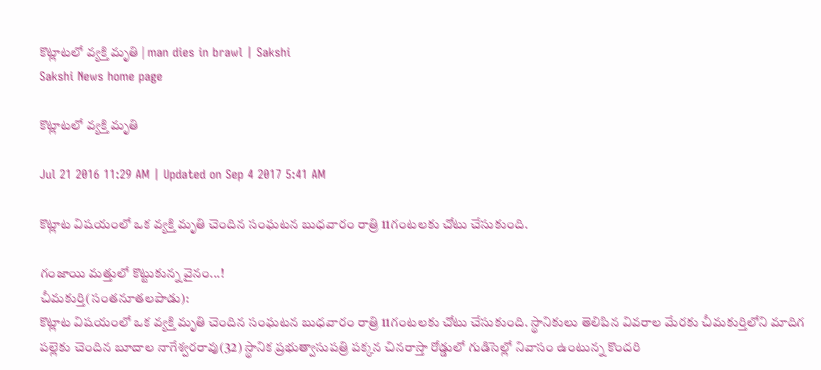కొట్లాటలో వ్యక్తి మృతి | man dies in brawl | Sakshi
Sakshi News home page

కొట్లాటలో వ్యక్తి మృతి

Jul 21 2016 11:29 AM | Updated on Sep 4 2017 5:41 AM

కొట్లాట విషయంలో ఒక వ్యక్తి మృతి చెందిన సంఘటన బుధవారం రాత్రి 11గంటలకు చోటు చేసుకుంది.

గంజాయి మత్తులో కొట్టుకున్న వైనం...!
చీమకుర్తి(సంతనూతలపాడు):
కొట్లాట విషయంలో ఒక వ్యక్తి మృతి చెందిన సంఘటన బుధవారం రాత్రి 11గంటలకు చోటు చేసుకుంది. స్థానికులు తెలిపిన వివరాల మేరకు చీమకుర్తిలోని మాదిగ పల్లెకు చెందిన బూదాల నాగేశ్వరరావు(32) స్థానిక ప్రభుత్వాసుపత్రి పక్కన చినరాస్తా రోడ్డులో గుడిసెల్లో నివాసం ఉంటున్న కొందరి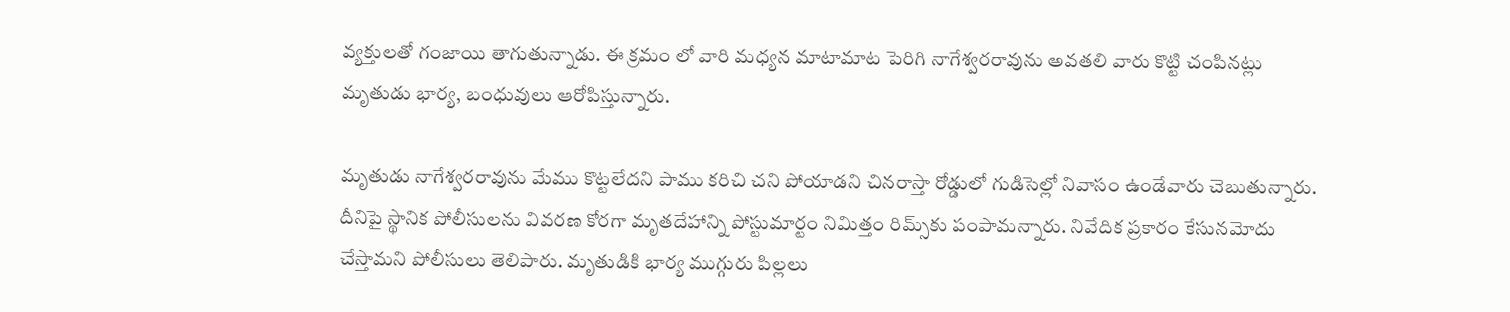వ్యక్తులతో గంజాయి తాగుతున్నాడు. ఈ క్రమం లో వారి మధ్యన మాటామాట పెరిగి నాగేశ్వరరావును అవతలి వారు కొట్టి చంపినట్లు మృతుడు భార్య, బంధువులు ఆరోపిస్తున్నారు.

మృతుడు నాగేశ్వరరావును మేము కొట్టలేదని పాము కరిచి చని పోయాడని చినరాస్తా రోడ్డులో గుడిసెల్లో నివాసం ఉండేవారు చెబుతున్నారు. దీనిపై స్థానిక పోలీసులను వివరణ కోరగా మృతదేహాన్ని పోస్టుమార్టం నిమిత్తం రిమ్స్‌కు పంపామన్నారు. నివేదిక ప్రకారం కేసునమోదు చేస్తామని పోలీసులు తెలిపారు. మృతుడికి భార్య ముగ్గురు పిల్లలు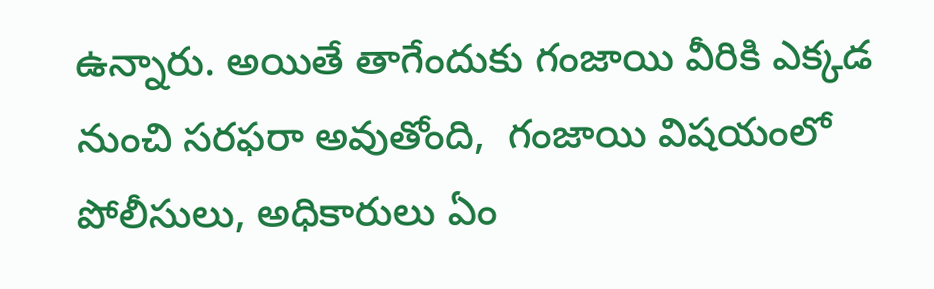ఉన్నారు. అయితే తాగేందుకు గంజాయి వీరికి ఎక్కడ నుంచి సరఫరా అవుతోంది,  గంజాయి విషయంలో పోలీసులు, అధికారులు ఏం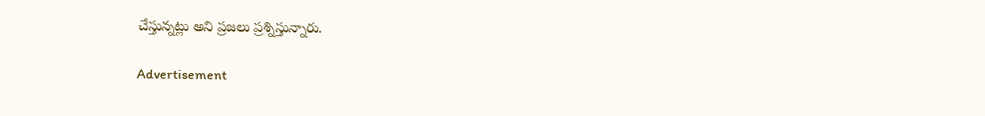చేస్తున్నట్లు అని ప్రజలు ప్రశ్నిస్తున్నారు.

Advertisement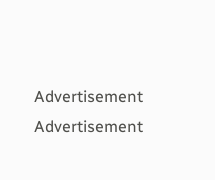Advertisement
Advertisement